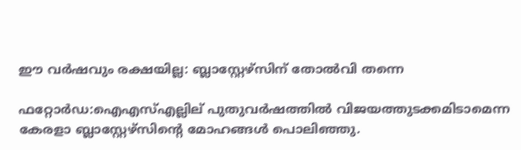ഈ വർഷവും രക്ഷയില്ല: ബ്ലാസ്റ്റേഴ്സിന് തോൽവി തന്നെ

ഫറ്റോര്‍ഡ:ഐഎസ്എല്ലില് പുതുവര്‍ഷത്തില്‍ വിജയത്തുടക്കമിടാമെന്ന കേരളാ ബ്ലാസ്റ്റേഴ്സിന്‍റെ മോഹങ്ങള്‍ പൊലിഞ്ഞു.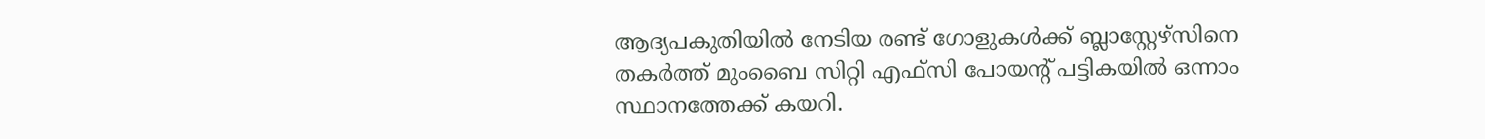ആദ്യപകുതിയില്‍ നേടിയ രണ്ട് ഗോളുകള്‍ക്ക് ബ്ലാസ്റ്റേഴ്സിനെ തകര്‍ത്ത് മുംബൈ സിറ്റി എഫ്‌സി പോയന്‍റ് പട്ടികയില്‍ ഒന്നാം സ്ഥാനത്തേക്ക് കയറി.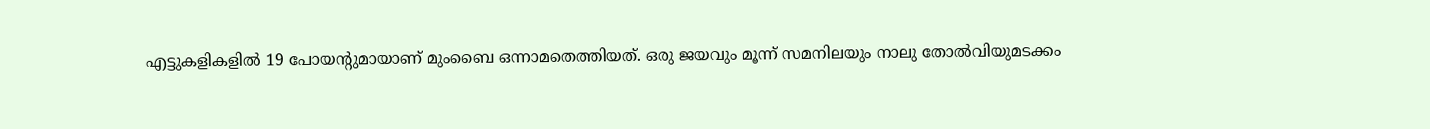എട്ടുകളികളില്‍ 19 പോയന്‍റുമായാണ് മുംബൈ ഒന്നാമതെത്തിയത്. ഒരു ജയവും മൂന്ന് സമനിലയും നാലു തോല്‍വിയുമടക്കം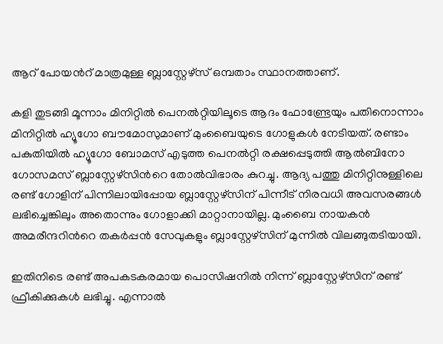ആറ് പോയന്‍റ് മാത്രമുള്ള ബ്ലാസ്റ്റേഴ്സ് ഒമ്പതാം സ്ഥാനത്താണ്.

കളി തുടങ്ങി മൂന്നാം മിനിറ്റില്‍ പെനല്‍റ്റിയിലൂടെ ആദം ഫോണ്ട്രേയും പതിനൊന്നാം മിനിറ്റില്‍ ഹ്യൂഗോ ബൗമോസുമാണ് മുംബൈയുടെ ഗോളുകള്‍ നേടിയത്. രണ്ടാം പകുതിയില്‍ ഹ്യൂഗോ ബോമസ് എടുത്ത പെനല്‍റ്റി രക്ഷപ്പെടുത്തി ആല്‍ബിനോ ഗോസമസ് ബ്ലാസ്റ്റേഴ്സിന്‍റെ തോല്‍വിഭാരം കുറച്ചു. ആദ്യ പത്തു മിനിറ്റിനുള്ളിലെ രണ്ട് ഗോളിന് പിന്നിലായിപ്പോയ ബ്ലാസ്റ്റേഴ്സിന് പിന്നീട് നിരവധി അവസരങ്ങള്‍ ലഭിച്ചെങ്കിലും അതൊന്നും ഗോളാക്കി മാറ്റാനായില്ല. മുംബൈ നായകന്‍ അമരീന്ദറിന്‍റെ തകര്‍പ്പന്‍ സേവുകളും ബ്ലാസ്റ്റേഴ്സിന് മുന്നില്‍ വിലങ്ങുതടിയായി.

ഇതിനിടെ രണ്ട് അപകടകരമായ പൊസിഷനില്‍ നിന്ന് ബ്ലാസ്റ്റേഴ്‌സിന് രണ്ട് ഫ്രീകിക്കുകള്‍ ലഭിച്ചു. എന്നാല്‍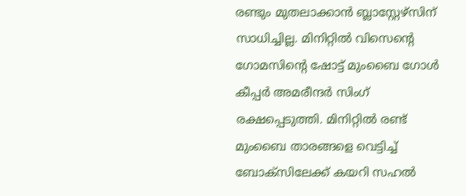രണ്ടും മുതലാക്കാന്‍ ബ്ലാസ്റ്റേഴ്‌സിന് സാധിച്ചില്ല. മിനിറ്റില്‍ വിസെന്‍റെ ഗോമസിന്‍റെ ഷോട്ട് മുംബൈ ഗോള്‍ കീപ്പര്‍ അമരീന്ദര്‍ സിംഗ് രക്ഷപ്പെടുത്തി. മിനിറ്റില്‍ രണ്ട് മുംബൈ താരങ്ങളെ വെട്ടിച്ച് ബോക്സിലേക്ക് കയറി സഹല്‍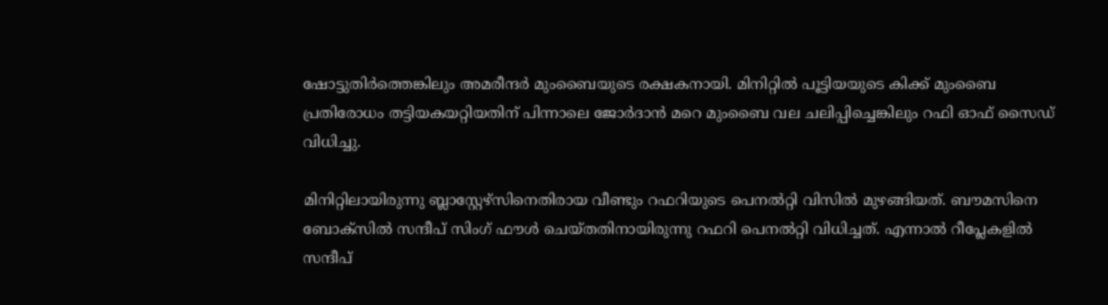ഷോട്ടുതിര്‍ത്തെങ്കിലും അമരീന്ദര്‍ മുംബൈയുടെ രക്ഷകനായി. മിനിറ്റില്‍ പൂട്ടിയയുടെ കിക്ക് മുംബൈ പ്രതിരോധം തട്ടിയകയറ്റിയതിന് പിന്നാലെ ജോര്‍ദാന്‍ മറെ മുംബൈ വല ചലിപ്പിച്ചെങ്കിലും റഫി ഓഫ് സൈഡ‍് വിധിച്ചു.

മിനിറ്റിലായിരുന്നു ബ്ലാസ്റ്റേഴ്സിനെതിരായ വീണ്ടും റഫറിയുടെ പെനല്‍റ്റി വിസില്‍ മുഴങ്ങിയത്. ബൗമസിനെ ബോക്സില്‍ സന്ദീപ് സിംഗ് ഫൗള്‍ ചെയ്തതിനായിരുന്നു റഫറി പെനല്‍റ്റി വിധിച്ചത്. എന്നാല്‍ റീപ്ലേകളില്‍ സന്ദീപ്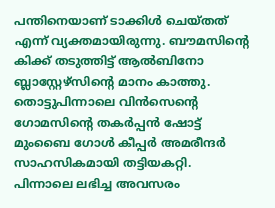പന്തിനെയാണ് ടാക്കിള്‍ ചെയ്തത് എന്ന് വ്യക്തമായിരുന്നു. ബൗമസിന്‍റെ കിക്ക് തടുത്തിട്ട് ആല്‍ബിനോ ബ്ലാസ്റ്റേഴ്സിന്‍റെ മാനം കാത്തു. തൊട്ടുപിന്നാലെ വിന്‍സെന്‍റെ ഗോമസിന്‍റെ തകര്‍പ്പന്‍ ഷോട്ട് മുംബൈ ഗോള്‍ കീപ്പര്‍ അമരീന്ദര്‍ സാഹസികമായി തട്ടിയകറ്റി. പിന്നാലെ ലഭിച്ച അവസരം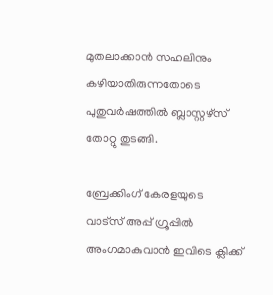മുതലാക്കാന്‍ സഹലിനും കഴിയാതിരുന്നതോടെ പുതുവര്‍ഷത്തില്‍ ബ്ലാസ്റ്റഴ്സ് തോറ്റു തുടങ്ങി.

ബ്രേക്കിംഗ് കേരളയുടെ വാട്സ് അപ്പ് ഗ്രൂപ്പിൽ അംഗമാകുവാൻ ഇവിടെ ക്ലിക്ക്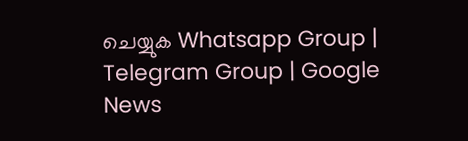ചെയ്യുക Whatsapp Group | Telegram Group | Google News